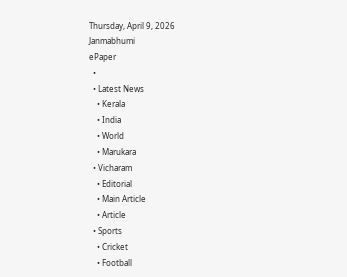Thursday, April 9, 2026
Janmabhumi
ePaper
  •
  • Latest News
    • Kerala
    • India
    • World
    • Marukara
  • Vicharam
    • Editorial
    • Main Article
    • Article
  • Sports
    • Cricket
    • Football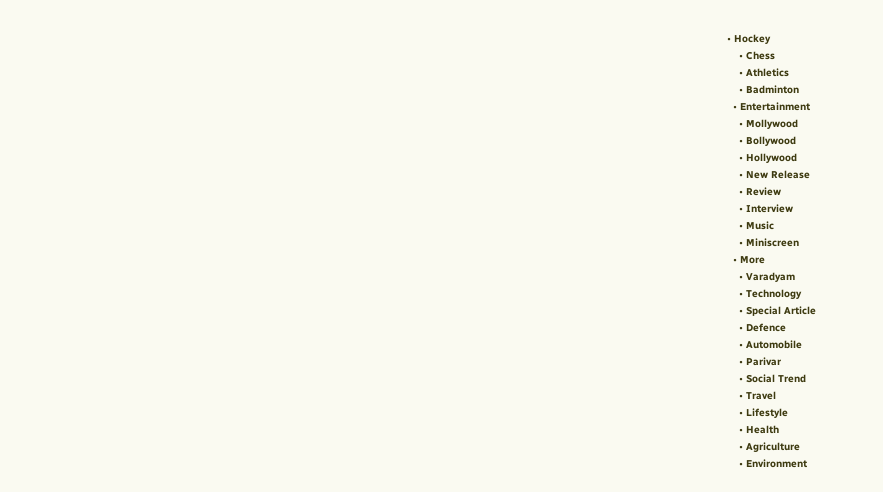• Hockey
    • Chess
    • Athletics
    • Badminton
  • Entertainment
    • Mollywood
    • Bollywood
    • Hollywood
    • New Release
    • Review
    • Interview
    • Music
    • Miniscreen
  • More
    • Varadyam
    • Technology
    • Special Article
    • Defence
    • Automobile
    • Parivar
    • Social Trend
    • Travel
    • Lifestyle
    • Health
    • Agriculture
    • Environment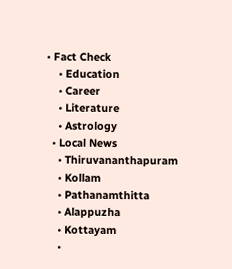• Fact Check
    • Education
    • Career
    • Literature
    • Astrology
  • Local News
    • Thiruvananthapuram
    • Kollam
    • Pathanamthitta
    • Alappuzha
    • Kottayam
    •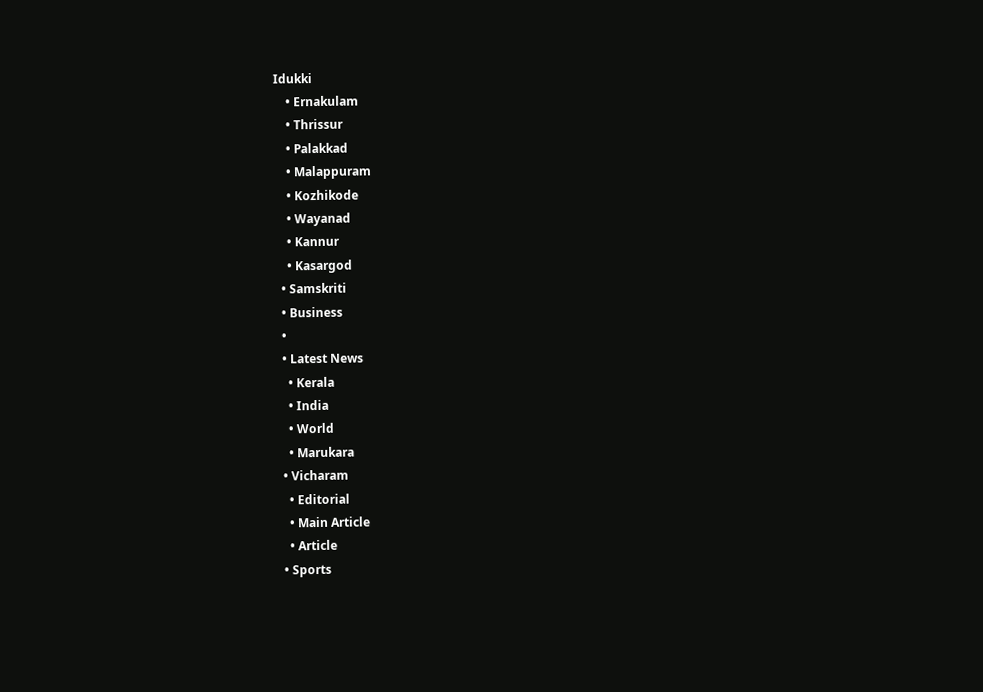Idukki
    • Ernakulam
    • Thrissur
    • Palakkad
    • Malappuram
    • Kozhikode
    • Wayanad
    • Kannur
    • Kasargod
  • Samskriti
  • Business
  •
  • Latest News
    • Kerala
    • India
    • World
    • Marukara
  • Vicharam
    • Editorial
    • Main Article
    • Article
  • Sports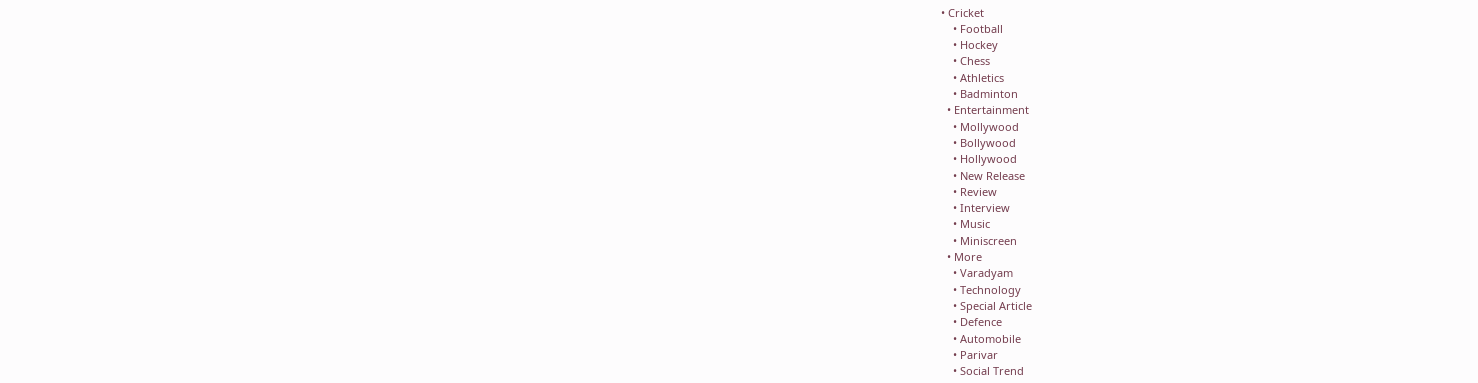• Cricket
    • Football
    • Hockey
    • Chess
    • Athletics
    • Badminton
  • Entertainment
    • Mollywood
    • Bollywood
    • Hollywood
    • New Release
    • Review
    • Interview
    • Music
    • Miniscreen
  • More
    • Varadyam
    • Technology
    • Special Article
    • Defence
    • Automobile
    • Parivar
    • Social Trend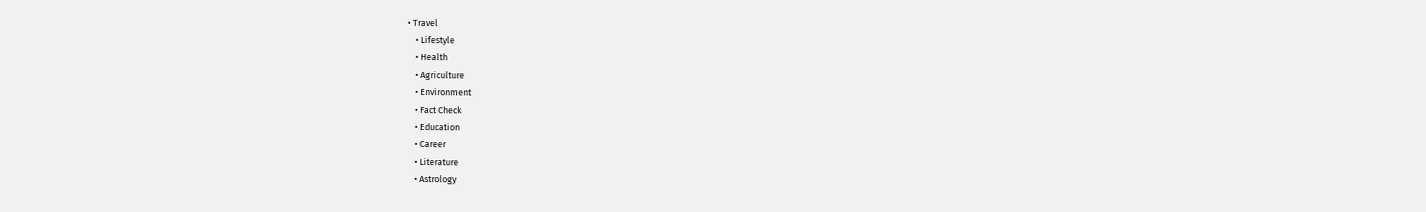• Travel
    • Lifestyle
    • Health
    • Agriculture
    • Environment
    • Fact Check
    • Education
    • Career
    • Literature
    • Astrology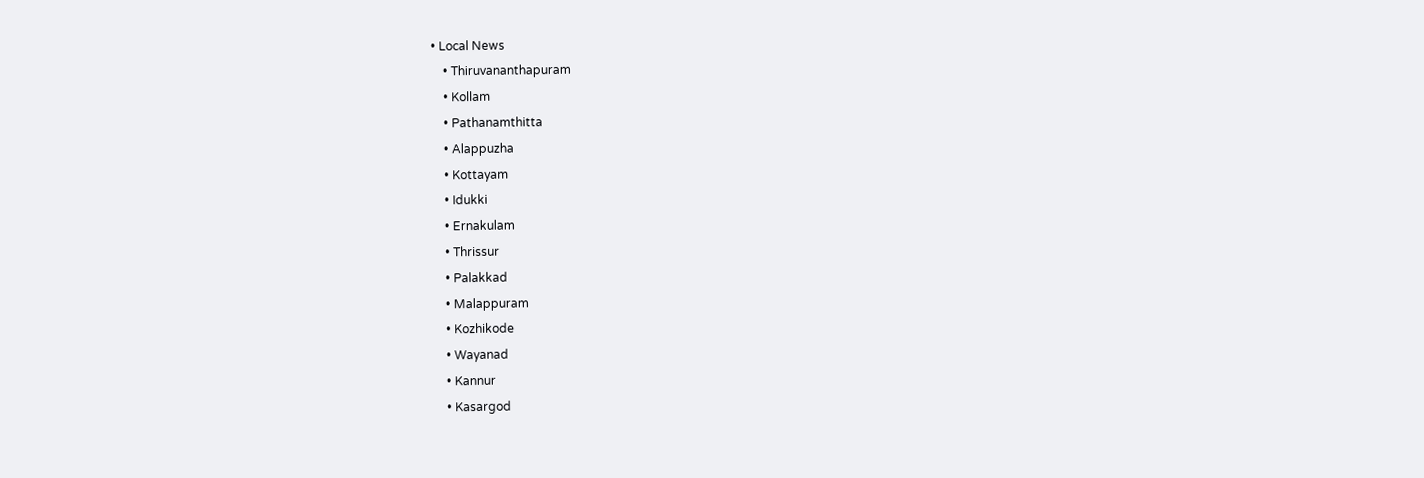• Local News
    • Thiruvananthapuram
    • Kollam
    • Pathanamthitta
    • Alappuzha
    • Kottayam
    • Idukki
    • Ernakulam
    • Thrissur
    • Palakkad
    • Malappuram
    • Kozhikode
    • Wayanad
    • Kannur
    • Kasargod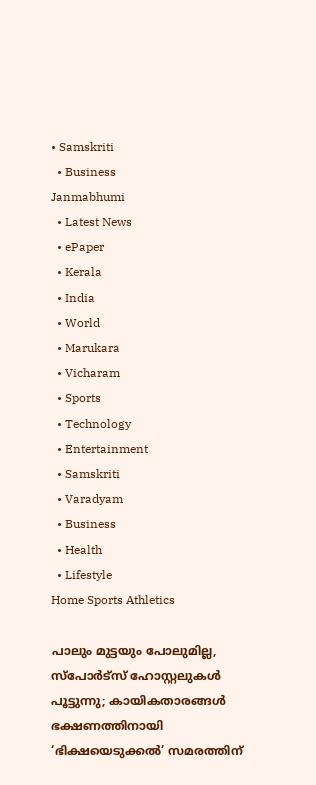• Samskriti
  • Business
Janmabhumi
  • Latest News
  • ePaper
  • Kerala
  • India
  • World
  • Marukara
  • Vicharam
  • Sports
  • Technology
  • Entertainment
  • Samskriti
  • Varadyam
  • Business
  • Health
  • Lifestyle
Home Sports Athletics

പാലും മുട്ടയും പോലുമില്ല, സ്‌പോര്‍ട്‌സ് ഹോസ്റ്റലുകള്‍ പൂട്ടുന്നു; കായികതാരങ്ങള്‍ ഭക്ഷണത്തിനായി ‘ഭിക്ഷയെടുക്കല്‍’ സമരത്തിന്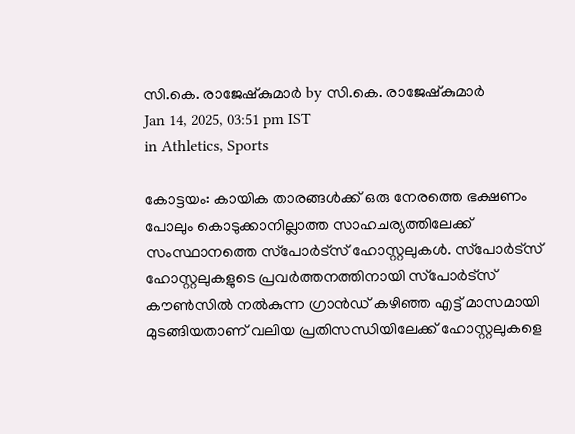സി.കെ. രാജേഷ്‌കുമാര്‍ by സി.കെ. രാജേഷ്‌കുമാര്‍
Jan 14, 2025, 03:51 pm IST
in Athletics, Sports

കോട്ടയം: കായിക താരങ്ങള്‍ക്ക് ഒരു നേരത്തെ ഭക്ഷണം പോലും കൊടുക്കാനില്ലാത്ത സാഹചര്യത്തിലേക്ക് സംസ്ഥാനത്തെ സ്‌പോര്‍ട്‌സ് ഹോസ്റ്റലുകള്‍. സ്‌പോര്‍ട്‌സ് ഹോസ്റ്റലുകളുടെ പ്രവര്‍ത്തനത്തിനായി സ്‌പോര്‍ട്‌സ് കൗണ്‍സില്‍ നല്‍കുന്ന ഗ്രാന്‍ഡ് കഴിഞ്ഞ എട്ട് മാസമായി മുടങ്ങിയതാണ് വലിയ പ്രതിസന്ധിയിലേക്ക് ഹോസ്റ്റലുകളെ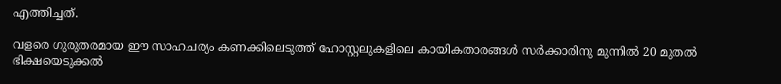എത്തിച്ചത്.

വളരെ ഗുരുതരമായ ഈ സാഹചര്യം കണക്കിലെടുത്ത് ഹോസ്റ്റലുകളിലെ കായികതാരങ്ങള്‍ സര്‍ക്കാരിനു മുന്നില്‍ 20 മുതല്‍ ഭിക്ഷയെടുക്കല്‍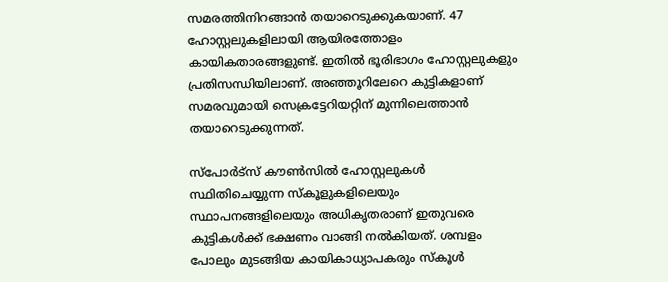സമരത്തിനിറങ്ങാന്‍ തയാറെടുക്കുകയാണ്. 47 ഹോസ്റ്റലുകളിലായി ആയിരത്തോളം കായികതാരങ്ങളുണ്ട്. ഇതില്‍ ഭൂരിഭാഗം ഹോസ്റ്റലുകളും പ്രതിസന്ധിയിലാണ്. അഞ്ഞൂറിലേറെ കുട്ടികളാണ് സമരവുമായി സെക്രട്ടേറിയറ്റിന് മുന്നിലെത്താന്‍ തയാറെടുക്കുന്നത്.

സ്‌പോര്‍ട്‌സ് കൗണ്‍സില്‍ ഹോസ്റ്റലുകള്‍ സ്ഥിതിചെയ്യുന്ന സ്‌കൂളുകളിലെയും സ്ഥാപനങ്ങളിലെയും അധികൃതരാണ് ഇതുവരെ കുട്ടികള്‍ക്ക് ഭക്ഷണം വാങ്ങി നല്‍കിയത്. ശമ്പളം പോലും മുടങ്ങിയ കായികാധ്യാപകരും സ്‌കൂള്‍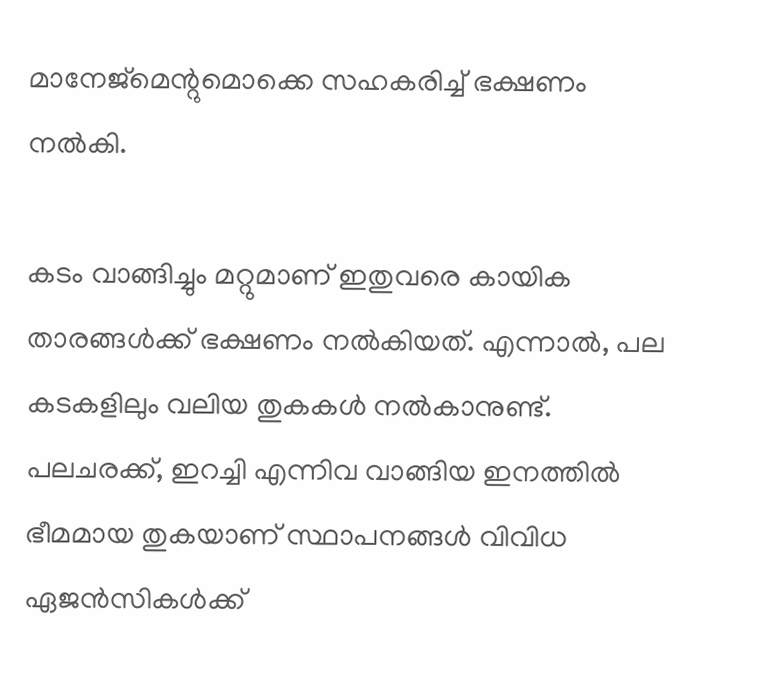മാനേജ്‌മെന്റുമൊക്കെ സഹകരിച്ച് ഭക്ഷണം നല്‍കി.

കടം വാങ്ങിച്ചും മറ്റുമാണ് ഇതുവരെ കായിക താരങ്ങള്‍ക്ക് ഭക്ഷണം നല്‍കിയത്. എന്നാല്‍, പല കടകളിലും വലിയ തുകകള്‍ നല്‍കാനുണ്ട്. പലചരക്ക്, ഇറച്ചി എന്നിവ വാങ്ങിയ ഇനത്തില്‍ ഭീമമായ തുകയാണ് സ്ഥാപനങ്ങള്‍ വിവിധ ഏജന്‍സികള്‍ക്ക്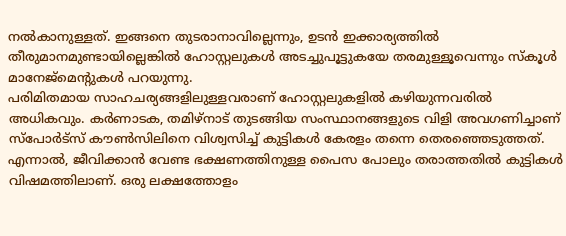നല്‍കാനുള്ളത്. ഇങ്ങനെ തുടരാനാവില്ലെന്നും, ഉടന്‍ ഇക്കാര്യത്തില്‍ തീരുമാനമുണ്ടായില്ലെങ്കില്‍ ഹോസ്റ്റലുകള്‍ അടച്ചുപൂട്ടുകയേ തരമുള്ളൂവെന്നും സ്‌കൂള്‍ മാനേജ്‌മെന്റുകള്‍ പറയുന്നു.
പരിമിതമായ സാഹചര്യങ്ങളിലുള്ളവരാണ് ഹോസ്റ്റലുകളില്‍ കഴിയുന്നവരില്‍ അധികവും. കര്‍ണാടക, തമിഴ്‌നാട് തുടങ്ങിയ സംസ്ഥാനങ്ങളുടെ വിളി അവഗണിച്ചാണ് സ്‌പോര്‍ട്‌സ് കൗണ്‍സിലിനെ വിശ്വസിച്ച് കുട്ടികള്‍ കേരളം തന്നെ തെരഞ്ഞെടുത്തത്. എന്നാല്‍, ജീവിക്കാന്‍ വേണ്ട ഭക്ഷണത്തിനുള്ള പൈസ പോലും തരാത്തതില്‍ കുട്ടികള്‍ വിഷമത്തിലാണ്. ഒരു ലക്ഷത്തോളം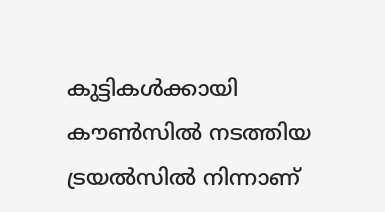കുട്ടികള്‍ക്കായി കൗണ്‍സില്‍ നടത്തിയ ട്രയല്‍സില്‍ നിന്നാണ്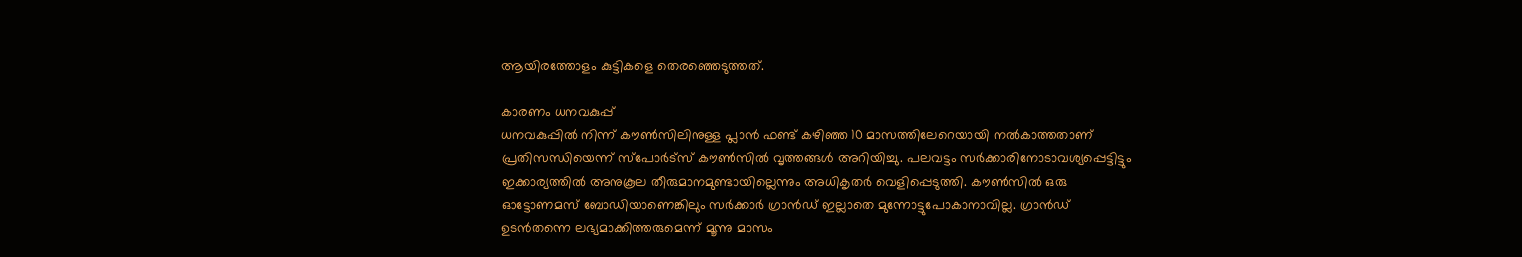ആയിരത്തോളം കുട്ടികളെ തെരഞ്ഞെടുത്തത്.

കാരണം ധനവകുപ്പ്
ധനവകുപ്പില്‍ നിന്ന് കൗണ്‍സിലിനുള്ള പ്ലാന്‍ ഫണ്ട് കഴിഞ്ഞ 10 മാസത്തിലേറെയായി നല്‍കാത്തതാണ് പ്രതിസന്ധിയെന്ന് സ്‌പോര്‍ട്‌സ് കൗണ്‍സില്‍ വൃത്തങ്ങള്‍ അറിയിച്ചു. പലവട്ടം സര്‍ക്കാരിനോടാവശ്യപ്പെട്ടിട്ടും ഇക്കാര്യത്തില്‍ അനുകൂല തീരുമാനമുണ്ടായില്ലെന്നും അധികൃതര്‍ വെളിപ്പെടുത്തി. കൗണ്‍സില്‍ ഒരു ഓട്ടോണമസ് ബോഡിയാണെങ്കിലും സര്‍ക്കാര്‍ ഗ്രാന്‍ഡ് ഇല്ലാതെ മുന്നോട്ടുപോകാനാവില്ല. ഗ്രാന്‍ഡ് ഉടന്‍തന്നെ ലഭ്യമാക്കിത്തരുമെന്ന് മൂന്നു മാസം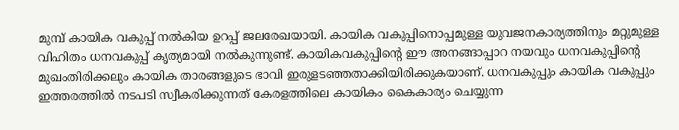മുമ്പ് കായിക വകുപ്പ് നല്‍കിയ ഉറപ്പ് ജലരേഖയായി. കായിക വകുപ്പിനൊപ്പമുള്ള യുവജനകാര്യത്തിനും മറ്റുമുള്ള വിഹിതം ധനവകുപ്പ് കൃത്യമായി നല്‍കുന്നുണ്ട്. കായികവകുപ്പിന്റെ ഈ അനങ്ങാപ്പാറ നയവും ധനവകുപ്പിന്റെ മുഖംതിരിക്കലും കായിക താരങ്ങളുടെ ഭാവി ഇരുളടഞ്ഞതാക്കിയിരിക്കുകയാണ്. ധനവകുപ്പും കായിക വകുപ്പും ഇത്തരത്തില്‍ നടപടി സ്വീകരിക്കുന്നത് കേരളത്തിലെ കായികം കൈകാര്യം ചെയ്യുന്ന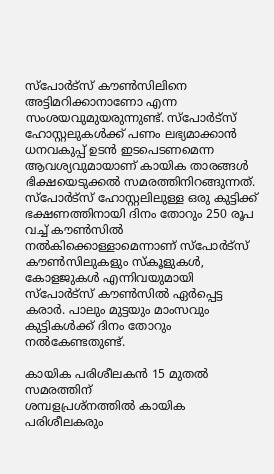സ്‌പോര്‍ട്‌സ് കൗണ്‍സിലിനെ അട്ടിമറിക്കാനാണോ എന്ന സംശയവുമുയരുന്നുണ്ട്. സ്‌പോര്‍ട്‌സ് ഹോസ്റ്റലുകള്‍ക്ക് പണം ലഭ്യമാക്കാന്‍ ധനവകുപ്പ് ഉടന്‍ ഇടപെടണമെന്ന ആവശ്യവുമായാണ് കായിക താരങ്ങള്‍ ഭിക്ഷയെടുക്കല്‍ സമരത്തിനിറങ്ങുന്നത്. സ്‌പോര്‍ട്‌സ് ഹോസ്റ്റലിലുള്ള ഒരു കുട്ടിക്ക് ഭക്ഷണത്തിനായി ദിനം തോറും 250 രൂപ വച്ച് കൗണ്‍സില്‍ നല്‍കിക്കൊള്ളാമെന്നാണ് സ്‌പോര്‍ട്‌സ് കൗണ്‍സിലുകളും സ്‌കൂളുകള്‍, കോളജുകള്‍ എന്നിവയുമായി സ്‌പോര്‍ട്‌സ് കൗണ്‍സില്‍ ഏര്‍പ്പെട്ട കരാര്‍. പാലും മുട്ടയും മാംസവും കുട്ടികള്‍ക്ക് ദിനം തോറും നല്‍കേണ്ടതുണ്ട്.

കായിക പരിശീലകന്‍ 15 മുതല്‍ സമരത്തിന്
ശമ്പളപ്രശ്‌നത്തില്‍ കായിക പരിശീലകരും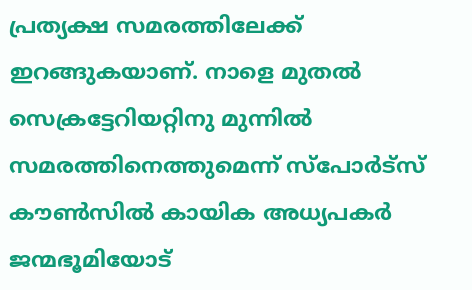പ്രത്യക്ഷ സമരത്തിലേക്ക് ഇറങ്ങുകയാണ്. നാളെ മുതല്‍ സെക്രട്ടേറിയറ്റിനു മുന്നില്‍ സമരത്തിനെത്തുമെന്ന് സ്‌പോര്‍ട്‌സ് കൗണ്‍സില്‍ കായിക അധ്യപകര്‍ ജന്മഭൂമിയോട്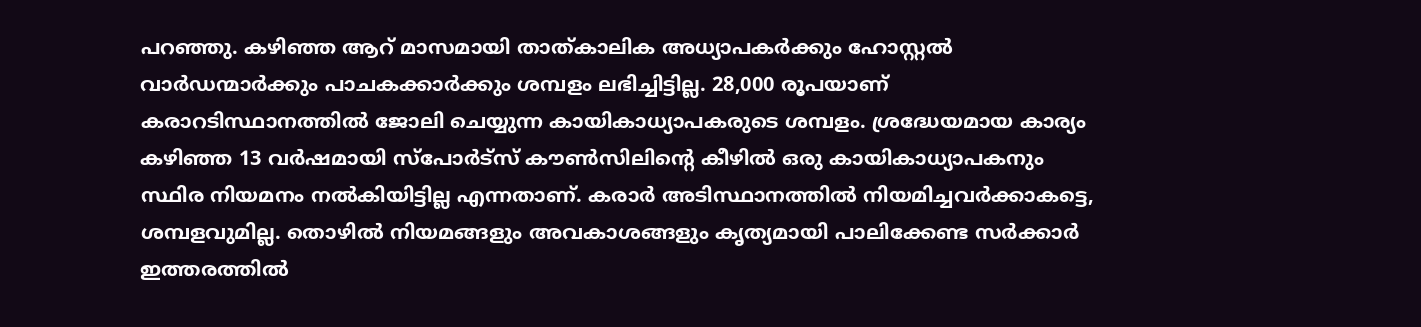പറഞ്ഞു. കഴിഞ്ഞ ആറ് മാസമായി താത്കാലിക അധ്യാപകര്‍ക്കും ഹോസ്റ്റല്‍ വാര്‍ഡന്മാര്‍ക്കും പാചകക്കാര്‍ക്കും ശമ്പളം ലഭിച്ചിട്ടില്ല. 28,000 രൂപയാണ് കരാറടിസ്ഥാനത്തില്‍ ജോലി ചെയ്യുന്ന കായികാധ്യാപകരുടെ ശമ്പളം. ശ്രദ്ധേയമായ കാര്യം കഴിഞ്ഞ 13 വര്‍ഷമായി സ്‌പോര്‍ട്‌സ് കൗണ്‍സിലിന്റെ കീഴില്‍ ഒരു കായികാധ്യാപകനും സ്ഥിര നിയമനം നല്‍കിയിട്ടില്ല എന്നതാണ്. കരാര്‍ അടിസ്ഥാനത്തില്‍ നിയമിച്ചവര്‍ക്കാകട്ടെ, ശമ്പളവുമില്ല. തൊഴില്‍ നിയമങ്ങളും അവകാശങ്ങളും കൃത്യമായി പാലിക്കേണ്ട സര്‍ക്കാര്‍ ഇത്തരത്തില്‍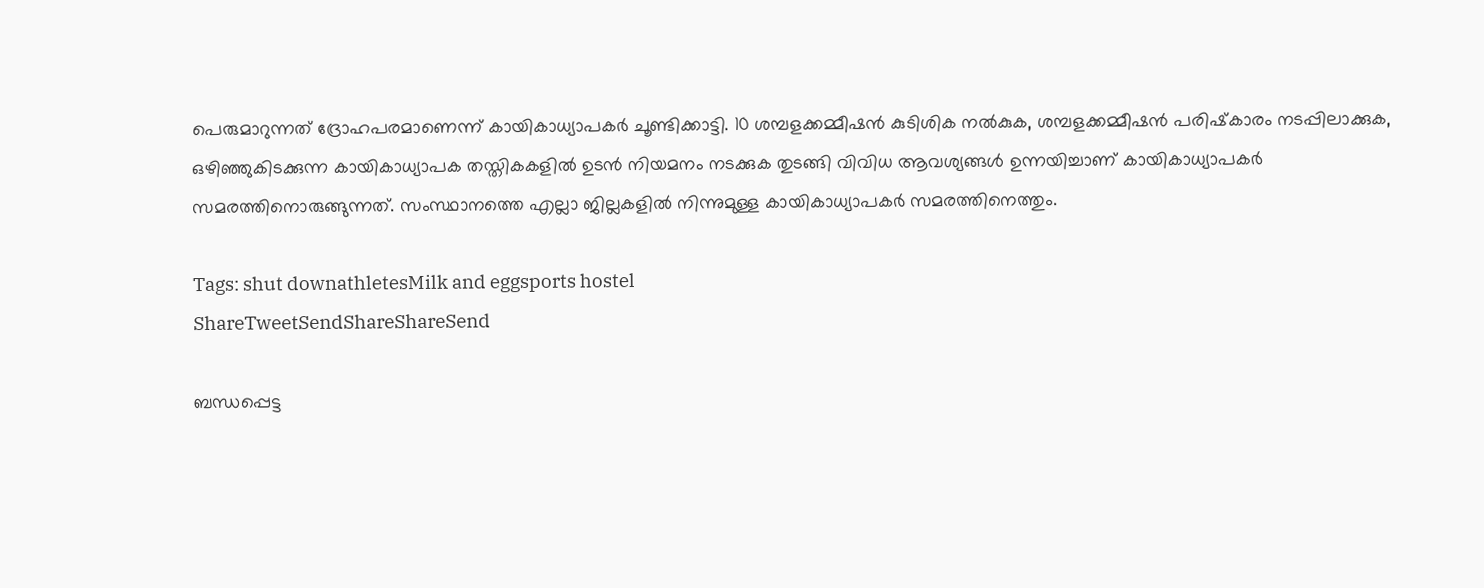പെരുമാറുന്നത് ദ്രോഹപരമാണെന്ന് കായികാധ്യാപകര്‍ ചൂണ്ടിക്കാട്ടി. 10 ശമ്പളക്കമ്മീഷന്‍ കുടിശിക നല്‍കുക, ശമ്പളക്കമ്മീഷന്‍ പരിഷ്‌കാരം നടപ്പിലാക്കുക, ഒഴിഞ്ഞുകിടക്കുന്ന കായികാധ്യാപക തസ്തികകളില്‍ ഉടന്‍ നിയമനം നടക്കുക തുടങ്ങി വിവിധ ആവശ്യങ്ങള്‍ ഉന്നയിച്ചാണ് കായികാധ്യാപകര്‍ സമരത്തിനൊരുങ്ങുന്നത്. സംസ്ഥാനത്തെ എല്ലാ ജില്ലകളില്‍ നിന്നുമുള്ള കായികാധ്യാപകര്‍ സമരത്തിനെത്തും.

Tags: shut downathletesMilk and eggsports hostel
ShareTweetSendShareShareSend

ബന്ധപ്പെട്ട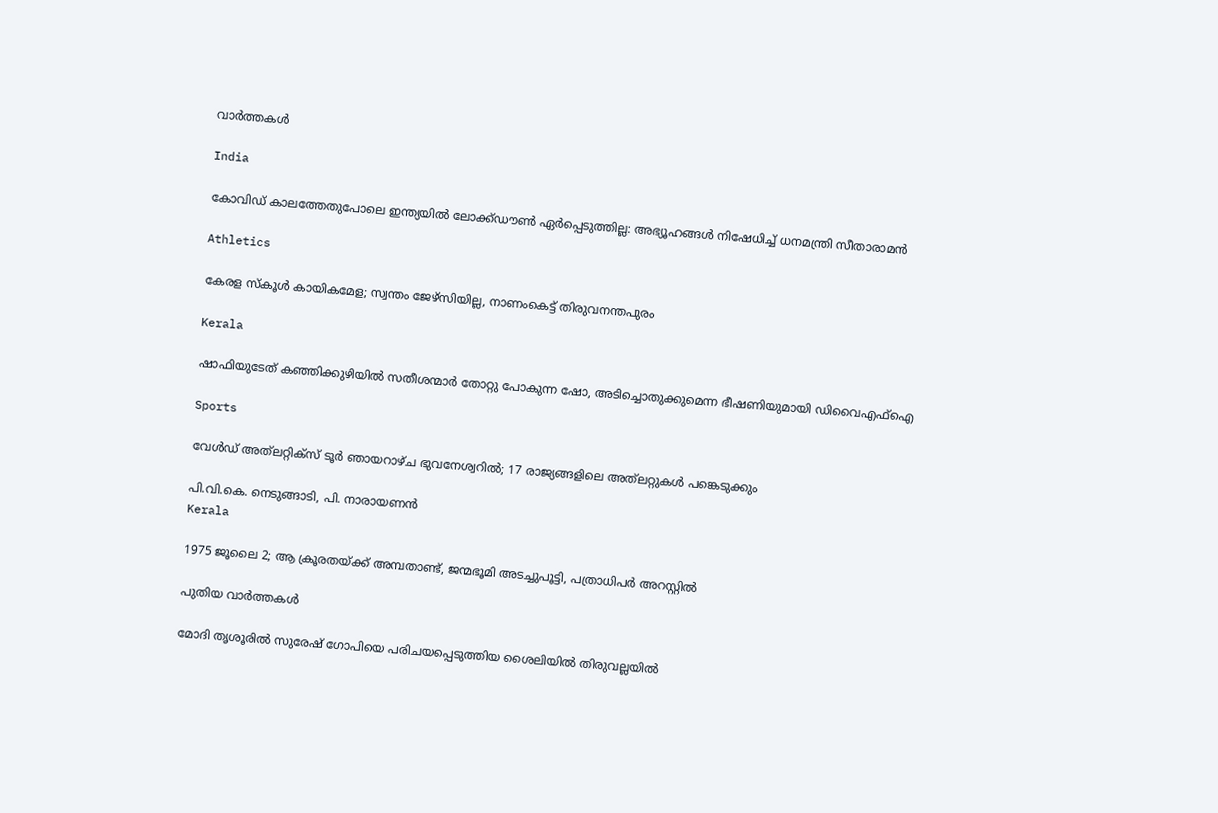വാര്‍ത്തകള്‍

India

കോവിഡ് കാലത്തേതുപോലെ ഇന്ത്യയിൽ ലോക്ക്ഡൗൺ ഏർപ്പെടുത്തില്ല: അഭ്യൂഹങ്ങൾ നിഷേധിച്ച് ധനമന്ത്രി സീതാരാമൻ

Athletics

കേരള സ്കൂൾ കായികമേള; സ്വന്തം ജേഴ്‌സിയില്ല, നാണംകെട്ട് തിരുവനന്തപുരം

Kerala

ഷാഫിയുടേത് കഞ്ഞിക്കുഴിയില്‍ സതീശന്മാര്‍ തോറ്റു പോകുന്ന ഷോ, അടിച്ചൊതുക്കുമെന്ന ഭീഷണിയുമായി ഡിവൈഎഫ്‌ഐ

Sports

വേള്‍ഡ് അത്‌ലറ്റിക്‌സ് ടൂര്‍ ഞായറാഴ്ച ഭുവനേശ്വറില്‍; 17 രാജ്യങ്ങളിലെ അത്‌ലറ്റുകള്‍ പങ്കെടുക്കും

പി.വി.കെ. നെടുങ്ങാടി, പി. നാരായണന്‍
Kerala

1975 ജൂലൈ 2; ആ ക്രൂരതയ്‌ക്ക് അമ്പതാണ്ട്, ജന്മഭൂമി അടച്ചുപൂട്ടി, പത്രാധിപർ അറസ്റ്റിൽ

പുതിയ വാര്‍ത്തകള്‍

മോദി തൃശൂരില്‍ സുരേഷ് ഗോപിയെ പരിചയപ്പെടുത്തിയ ശൈലിയില്‍ തിരുവല്ലയില്‍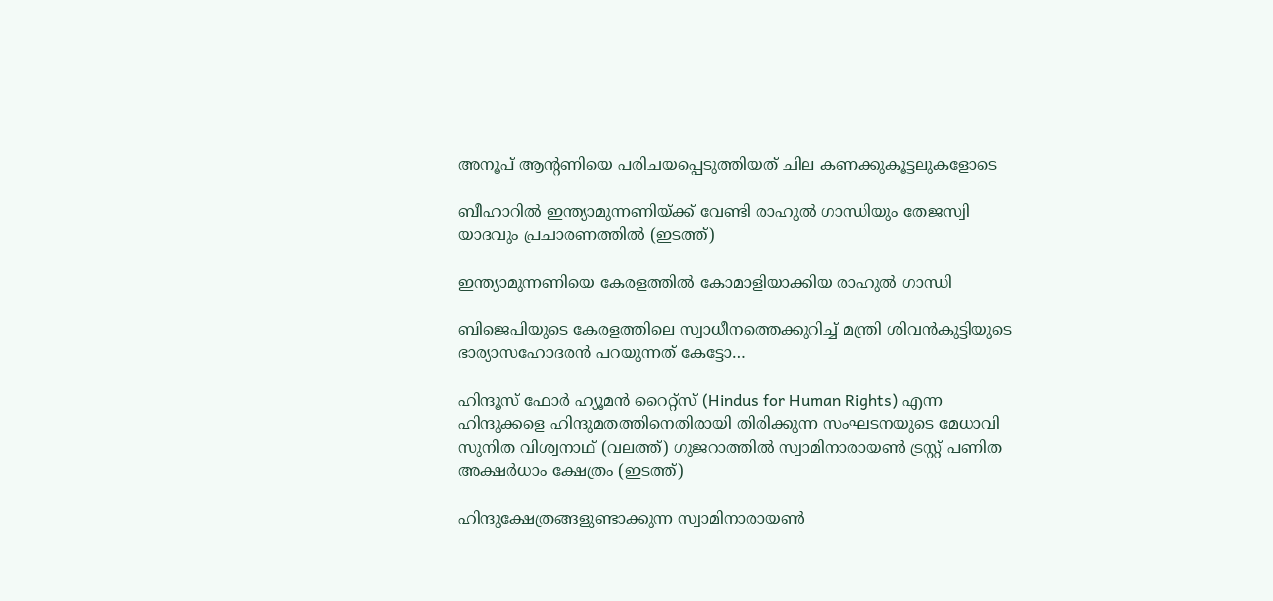അനൂപ് ആന്‍റണിയെ പരിചയപ്പെടുത്തിയത് ചില കണക്കുകൂട്ടലുകളോടെ

ബീഹാറില്‍ ഇന്ത്യാമുന്നണിയ്ക്ക് വേണ്ടി രാഹുല്‍ ഗാന്ധിയും തേജസ്വി യാദവും പ്രചാരണത്തില്‍ (ഇടത്ത്)

ഇന്ത്യാമുന്നണിയെ കേരളത്തില്‍ കോമാളിയാക്കിയ രാഹുല്‍ ഗാന്ധി

ബിജെപിയുടെ കേരളത്തിലെ സ്വാധീനത്തെക്കുറിച്ച് മന്ത്രി ശിവന്‍കുട്ടിയുടെ ഭാര്യാസഹോദരന്‍ പറയുന്നത് കേട്ടോ…

ഹിന്ദൂസ് ഫോര്‍ ഹ്യൂമന്‍ റൈറ്റ്സ് (Hindus for Human Rights) എന്ന ഹിന്ദുക്കളെ ഹിന്ദുമതത്തിനെതിരായി തിരിക്കുന്ന സംഘടനയുടെ മേധാവി സുനിത വിശ്വനാഥ് (വലത്ത്) ഗുജറാത്തില്‍ സ്വാമിനാരായണ്‍ ട്രസ്റ്റ് പണിത അക്ഷര്‍ധാം ക്ഷേത്രം (ഇടത്ത്)

ഹിന്ദുക്ഷേത്രങ്ങളുണ്ടാക്കുന്ന സ്വാമിനാരായണ്‍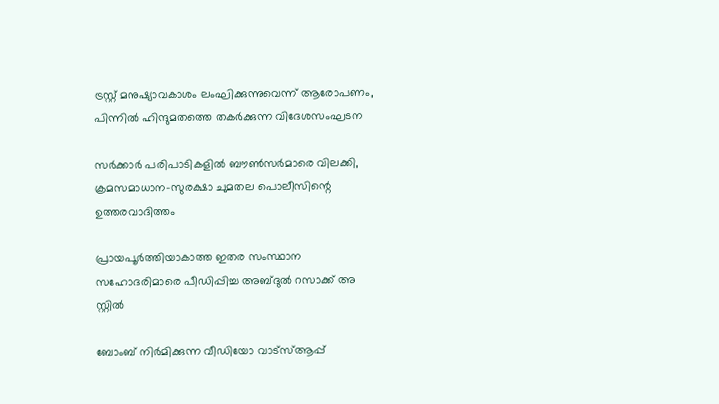ട്രസ്റ്റ് മനുഷ്യാവകാശം ലംഘിക്കുന്നുവെന്ന് ആരോപണം, പിന്നില്‍ ഹിന്ദുമതത്തെ തകര്‍ക്കുന്ന വിദേശസംഘടന

സര്‍ക്കാര്‍ പരിപാടികളില്‍ ബൗണ്‍സര്‍മാരെ വിലക്കി, ക്രമസമാധാന-സുരക്ഷാ ചുമതല പൊലീസിന്റെ ഉത്തരവാദിത്തം

പ്രായപൂര്‍ത്തിയാകാത്ത ഇതര സംസ്ഥാന സഹോദരിമാരെ പീഡിപ്പിച്ച അബ്ദുല്‍ റസാക്ക് അ സ്റ്റില്‍

ബോംബ് നിര്‍മിക്കുന്ന വീഡിയോ വാട്‌സ്ആപ്പ്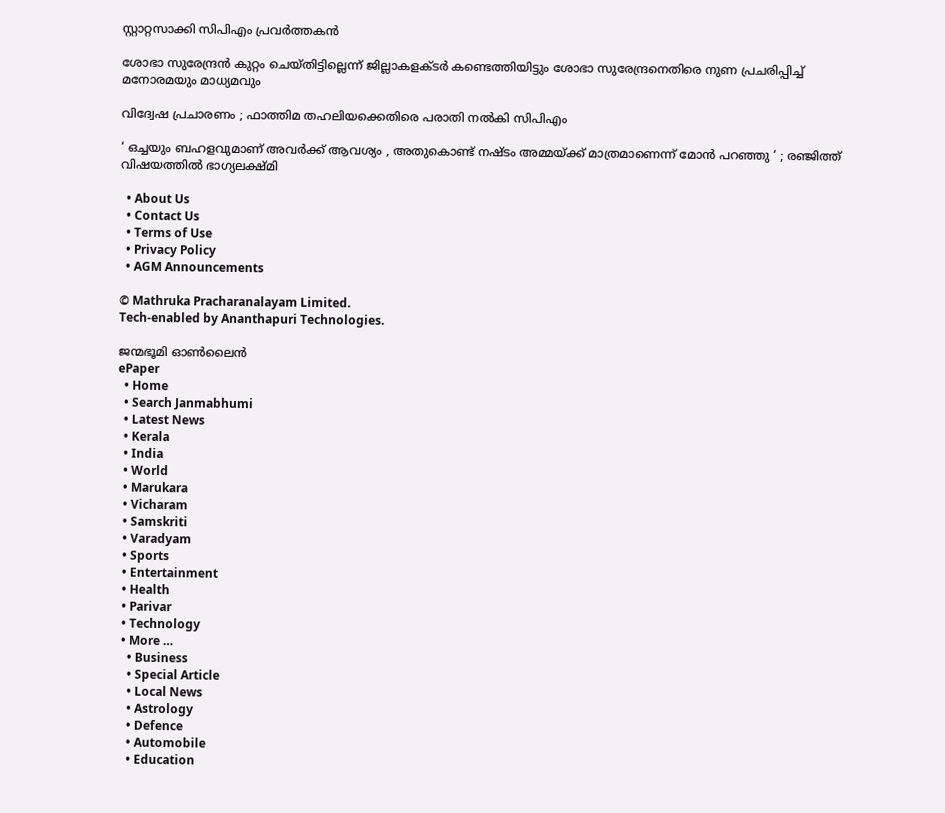സ്റ്റാറ്റസാക്കി സിപിഎം പ്രവര്‍ത്തകന്‍

ശോഭാ സുരേന്ദ്രന്‍ കുറ്റം ചെയ്തിട്ടില്ലെന്ന് ജില്ലാകളക്ടര്‍ കണ്ടെത്തിയിട്ടും ശോഭാ സുരേന്ദ്രനെതിരെ നുണ പ്രചരിപ്പിച്ച് മനോരമയും മാധ്യമവും

വിദ്വേഷ പ്രചാരണം ; ഫാത്തിമ തഹലിയക്കെതിരെ പരാതി നല്‍കി സിപിഎം

‘ ഒച്ചയും ബഹളവുമാണ് അവർക്ക് ആവശ്യം , അതുകൊണ്ട് നഷ്ടം അമ്മയ്‌ക്ക് മാത്രമാണെന്ന് മോൻ പറഞ്ഞു ‘ ; രഞ്ജിത്ത് വിഷയത്തിൽ ഭാഗ്യലക്ഷ്മി

  • About Us
  • Contact Us
  • Terms of Use
  • Privacy Policy
  • AGM Announcements

© Mathruka Pracharanalayam Limited.
Tech-enabled by Ananthapuri Technologies.

ജന്മഭൂമി ഓണ്‍ലൈന്‍
ePaper
  • Home
  • Search Janmabhumi
  • Latest News
  • Kerala
  • India
  • World
  • Marukara
  • Vicharam
  • Samskriti
  • Varadyam
  • Sports
  • Entertainment
  • Health
  • Parivar
  • Technology
  • More …
    • Business
    • Special Article
    • Local News
    • Astrology
    • Defence
    • Automobile
    • Education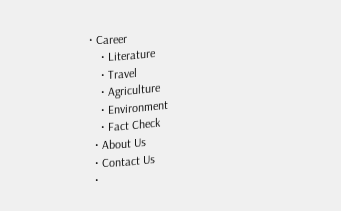• Career
    • Literature
    • Travel
    • Agriculture
    • Environment
    • Fact Check
  • About Us
  • Contact Us
  •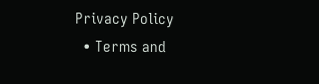Privacy Policy
  • Terms and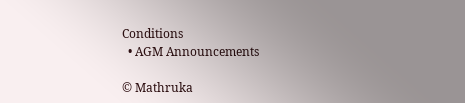Conditions
  • AGM Announcements

© Mathruka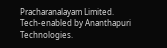Pracharanalayam Limited.
Tech-enabled by Ananthapuri Technologies.